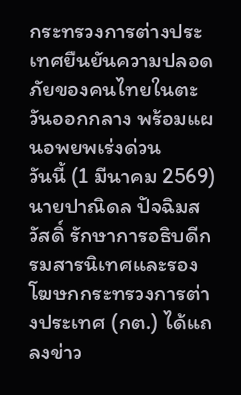กระทรวงการต่างประเทศยืนยันความปลอดภัยของคนไทยในตะวันออกกลาง พร้อมแผนอพยพเร่งด่วน
วันนี้ (1 มีนาคม 2569) นายปาณิดล ปัจฉิมสวัสดิ์ รักษาการอธิบดีกรมสารนิเทศและรองโฆษกกระทรวงการต่างประเทศ (กต.) ได้แถลงข่าว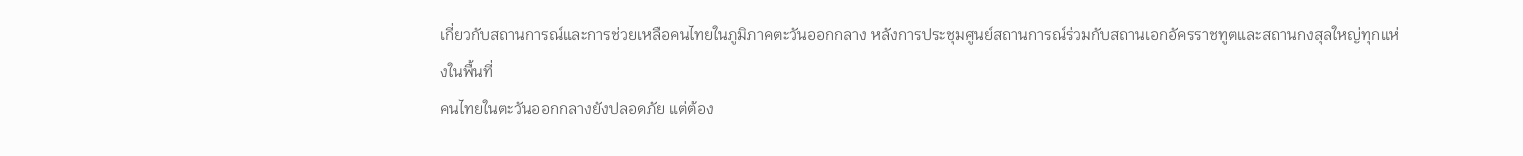เกี่ยวกับสถานการณ์และการช่วยเหลือคนไทยในภูมิภาคตะวันออกกลาง หลังการประชุมศูนย์สถานการณ์ร่วมกับสถานเอกอัครราชทูตและสถานกงสุลใหญ่ทุกแห่งในพื้นที่
คนไทยในตะวันออกกลางยังปลอดภัย แต่ต้อง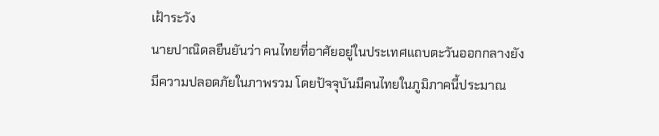เฝ้าระวัง
นายปาณิดลยืนยันว่า คนไทยที่อาศัยอยู่ในประเทศแถบตะวันออกกลางยังมีความปลอดภัยในภาพรวม โดยปัจจุบันมีคนไทยในภูมิภาคนี้ประมาณ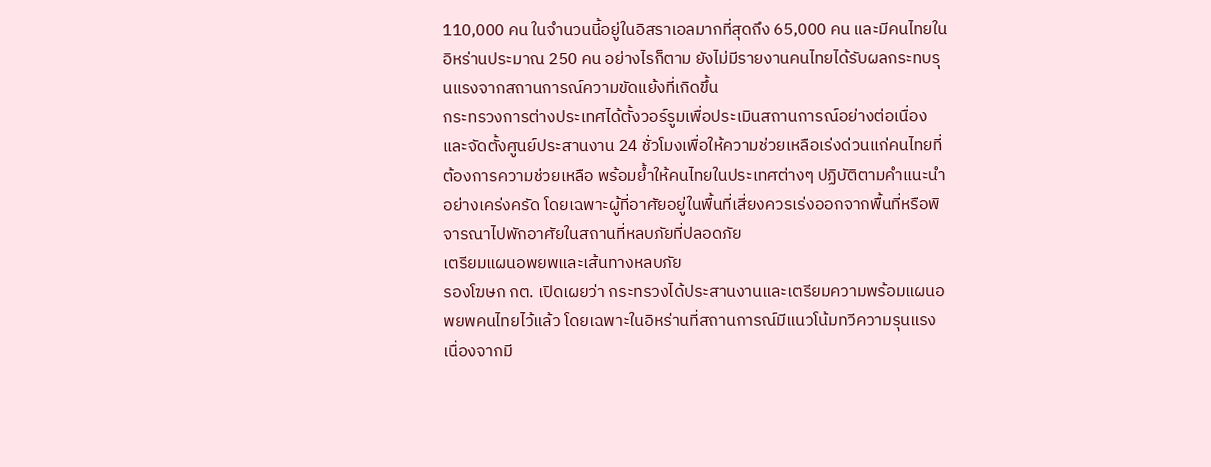110,000 คน ในจำนวนนี้อยู่ในอิสราเอลมากที่สุดถึง 65,000 คน และมีคนไทยในอิหร่านประมาณ 250 คน อย่างไรก็ตาม ยังไม่มีรายงานคนไทยได้รับผลกระทบรุนแรงจากสถานการณ์ความขัดแย้งที่เกิดขึ้น
กระทรวงการต่างประเทศได้ตั้งวอร์รูมเพื่อประเมินสถานการณ์อย่างต่อเนื่อง และจัดตั้งศูนย์ประสานงาน 24 ชั่วโมงเพื่อให้ความช่วยเหลือเร่งด่วนแก่คนไทยที่ต้องการความช่วยเหลือ พร้อมย้ำให้คนไทยในประเทศต่างๆ ปฏิบัติตามคำแนะนำอย่างเคร่งครัด โดยเฉพาะผู้ที่อาศัยอยู่ในพื้นที่เสี่ยงควรเร่งออกจากพื้นที่หรือพิจารณาไปพักอาศัยในสถานที่หลบภัยที่ปลอดภัย
เตรียมแผนอพยพและเส้นทางหลบภัย
รองโฆษก กต. เปิดเผยว่า กระทรวงได้ประสานงานและเตรียมความพร้อมแผนอพยพคนไทยไว้แล้ว โดยเฉพาะในอิหร่านที่สถานการณ์มีแนวโน้มทวีความรุนแรง เนื่องจากมี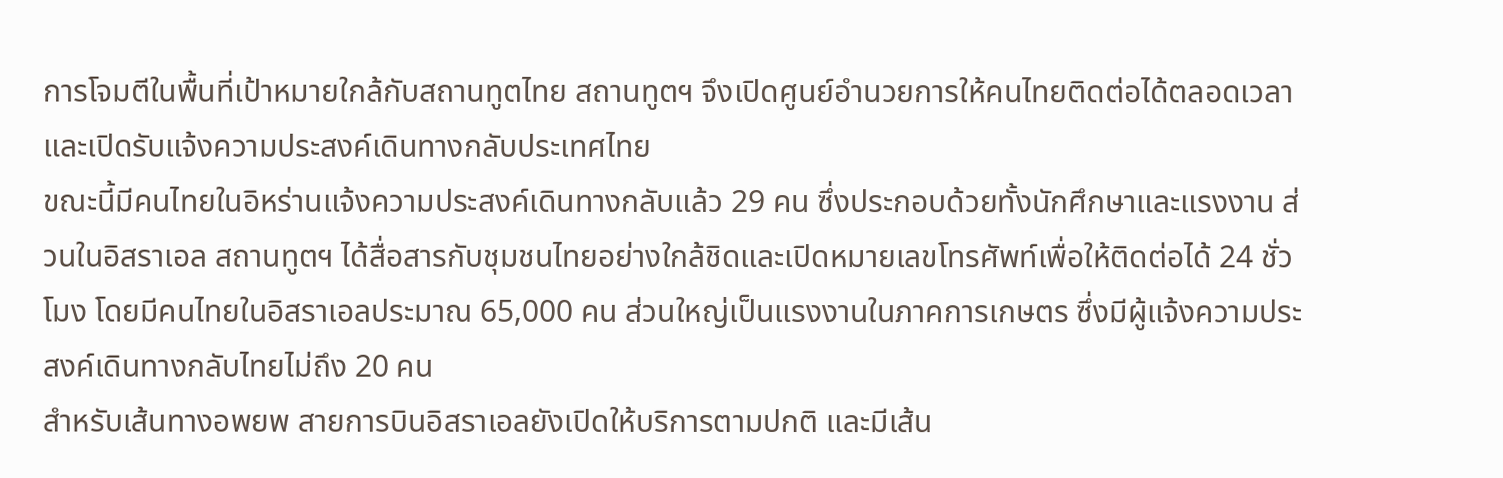การโจมตีในพื้นที่เป้าหมายใกล้กับสถานทูตไทย สถานทูตฯ จึงเปิดศูนย์อำนวยการให้คนไทยติดต่อได้ตลอดเวลา และเปิดรับแจ้งความประสงค์เดินทางกลับประเทศไทย
ขณะนี้มีคนไทยในอิหร่านแจ้งความประสงค์เดินทางกลับแล้ว 29 คน ซึ่งประกอบด้วยทั้งนักศึกษาและแรงงาน ส่วนในอิสราเอล สถานทูตฯ ได้สื่อสารกับชุมชนไทยอย่างใกล้ชิดและเปิดหมายเลขโทรศัพท์เพื่อให้ติดต่อได้ 24 ชั่วโมง โดยมีคนไทยในอิสราเอลประมาณ 65,000 คน ส่วนใหญ่เป็นแรงงานในภาคการเกษตร ซึ่งมีผู้แจ้งความประสงค์เดินทางกลับไทยไม่ถึง 20 คน
สำหรับเส้นทางอพยพ สายการบินอิสราเอลยังเปิดให้บริการตามปกติ และมีเส้น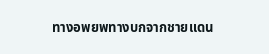ทางอพยพทางบกจากชายแดน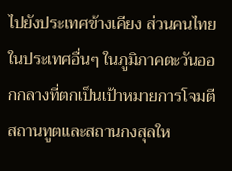ไปยังประเทศข้างเคียง ส่วนคนไทยในประเทศอื่นๆ ในภูมิภาคตะวันออกกลางที่ตกเป็นเป้าหมายการโจมตี สถานทูตและสถานกงสุลให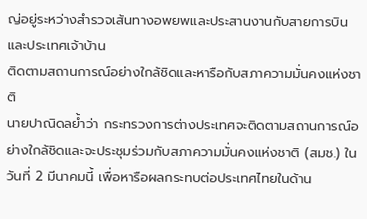ญ่อยู่ระหว่างสำรวจเส้นทางอพยพและประสานงานกับสายการบินและประเทศเจ้าบ้าน
ติดตามสถานการณ์อย่างใกล้ชิดและหารือกับสภาความมั่นคงแห่งชาติ
นายปาณิดลย้ำว่า กระทรวงการต่างประเทศจะติดตามสถานการณ์อย่างใกล้ชิดและจะประชุมร่วมกับสภาความมั่นคงแห่งชาติ (สมช.) ในวันที่ 2 มีนาคมนี้ เพื่อหารือผลกระทบต่อประเทศไทยในด้าน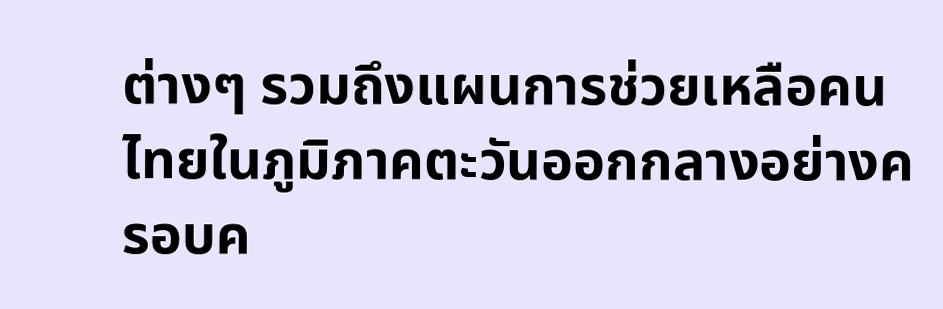ต่างๆ รวมถึงแผนการช่วยเหลือคนไทยในภูมิภาคตะวันออกกลางอย่างครอบค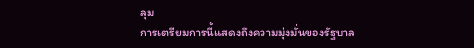ลุม
การเตรียมการนี้แสดงถึงความมุ่งมั่นของรัฐบาล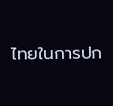ไทยในการปก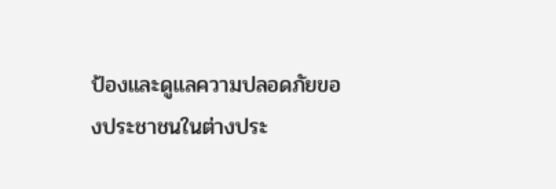ป้องและดูแลความปลอดภัยของประชาชนในต่างประ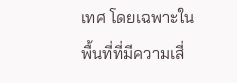เทศ โดยเฉพาะในพื้นที่ที่มีความเสี่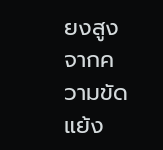ยงสูงจากความขัดแย้ง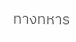ทางทหาร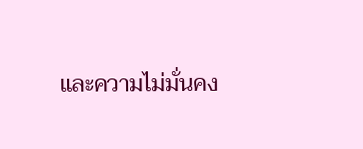และความไม่มั่นคง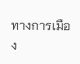ทางการเมือง